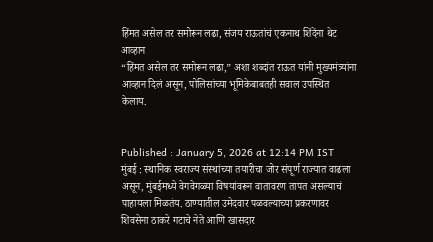हिंमत असेल तर समोरून लढा, संजय राऊतांचं एकनाथ शिंदेंना थेट आव्हान
“हिंमत असेल तर समोरून लढा,” अशा शब्दांत राऊत यांनी मुख्यमंत्र्यांना आव्हान दिलं असून, पोलिसांच्या भूमिकेबाबतही सवाल उपस्थित केलाय.


Published : January 5, 2026 at 12:14 PM IST
मुंबई : स्थानिक स्वराज्य संस्थांच्या तयारीचा जोर संपूर्ण राज्यात वाढला असून, मुंबईमध्ये वेगवेगळ्या विषयांवरून वातावरण तापत असल्याचं पाहायला मिळतंय. ठाण्यातील उमेदवार पळवल्याच्या प्रकरणावर शिवसेना ठाकरे गटाचे नेते आणि खासदार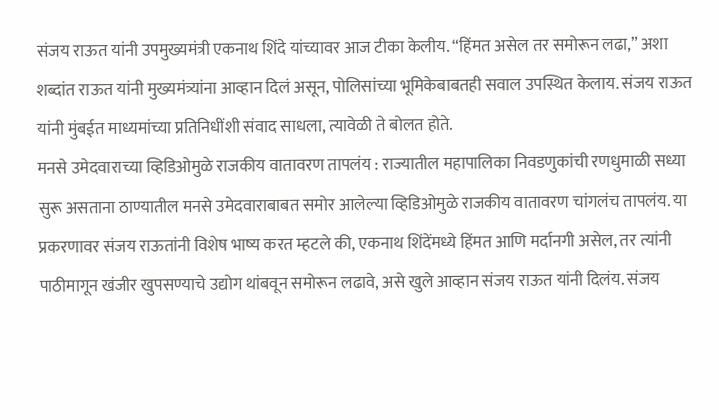संजय राऊत यांनी उपमुख्यमंत्री एकनाथ शिंदे यांच्यावर आज टीका केलीय. “हिंमत असेल तर समोरून लढा,” अशा शब्दांत राऊत यांनी मुख्यमंत्र्यांना आव्हान दिलं असून, पोलिसांच्या भूमिकेबाबतही सवाल उपस्थित केलाय. संजय राऊत यांनी मुंबईत माध्यमांच्या प्रतिनिधींशी संवाद साधला, त्यावेळी ते बोलत होते.
मनसे उमेदवाराच्या व्हिडिओमुळे राजकीय वातावरण तापलंय : राज्यातील महापालिका निवडणुकांची रणधुमाळी सध्या सुरू असताना ठाण्यातील मनसे उमेदवाराबाबत समोर आलेल्या व्हिडिओमुळे राजकीय वातावरण चांगलंच तापलंय. या प्रकरणावर संजय राऊतांनी विशेष भाष्य करत म्हटले की, एकनाथ शिंदेंमध्ये हिंमत आणि मर्दानगी असेल, तर त्यांनी पाठीमागून खंजीर खुपसण्याचे उद्योग थांबवून समोरून लढावे, असे खुले आव्हान संजय राऊत यांनी दिलंय. संजय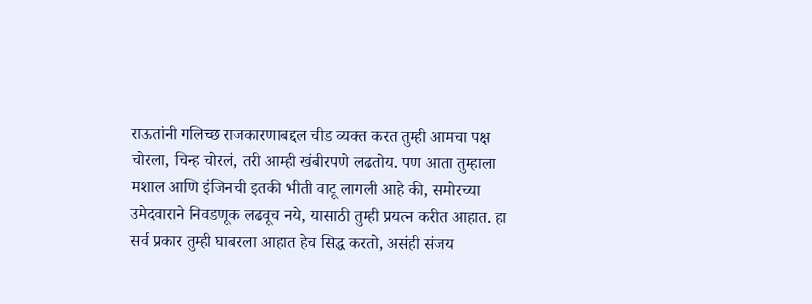राऊतांनी गलिच्छ राजकारणाबद्दल चीड व्यक्त करत तुम्ही आमचा पक्ष चोरला, चिन्ह चोरलं, तरी आम्ही खंबीरपणे लढतोय. पण आता तुम्हाला मशाल आणि इंजिनची इतकी भीती वाटू लागली आहे की, समोरच्या उमेदवाराने निवडणूक लढवूच नये, यासाठी तुम्ही प्रयत्न करीत आहात. हा सर्व प्रकार तुम्ही घाबरला आहात हेच सिद्ध करतो, असंही संजय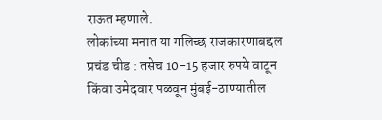राऊत म्हणाले.
लोकांच्या मनात या गलिच्छ राजकारणाबद्दल प्रचंड चीड : तसेच 10-15 हजार रुपये वाटून किंवा उमेदवार पळवून मुंबई-ठाण्यातील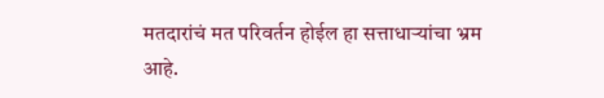मतदारांचं मत परिवर्तन होईल हा सत्ताधाऱ्यांचा भ्रम आहे.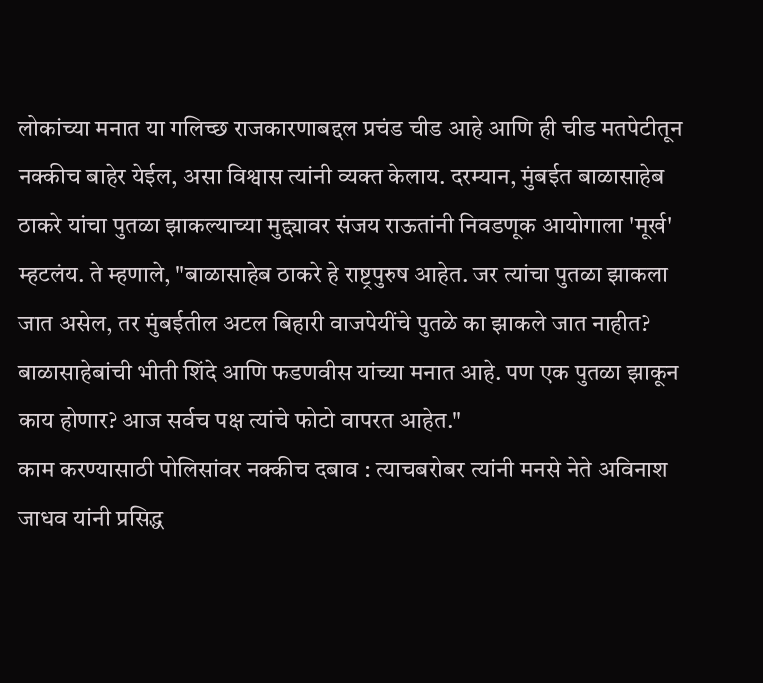लोकांच्या मनात या गलिच्छ राजकारणाबद्दल प्रचंड चीड आहे आणि ही चीड मतपेटीतून नक्कीच बाहेर येईल, असा विश्वास त्यांनी व्यक्त केलाय. दरम्यान, मुंबईत बाळासाहेब ठाकरे यांचा पुतळा झाकल्याच्या मुद्द्यावर संजय राऊतांनी निवडणूक आयोगाला 'मूर्ख' म्हटलंय. ते म्हणाले, "बाळासाहेब ठाकरे हे राष्ट्रपुरुष आहेत. जर त्यांचा पुतळा झाकला जात असेल, तर मुंबईतील अटल बिहारी वाजपेयींचे पुतळे का झाकले जात नाहीत? बाळासाहेबांची भीती शिंदे आणि फडणवीस यांच्या मनात आहे. पण एक पुतळा झाकून काय होणार? आज सर्वच पक्ष त्यांचे फोटो वापरत आहेत."
काम करण्यासाठी पोलिसांवर नक्कीच दबाव : त्याचबरोबर त्यांनी मनसे नेते अविनाश जाधव यांनी प्रसिद्ध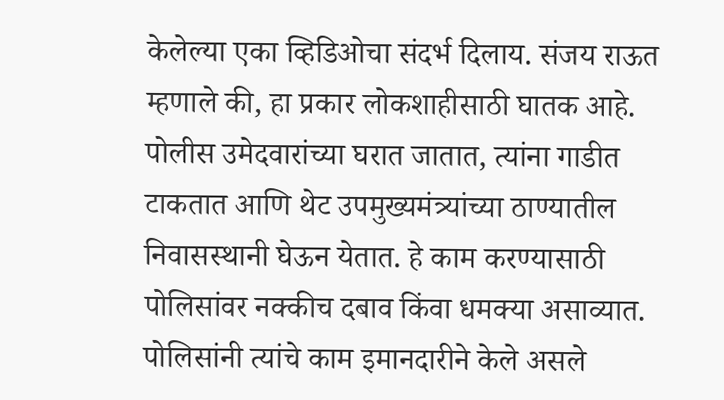केलेल्या एका व्हिडिओचा संदर्भ दिलाय. संजय राऊत म्हणाले की, हा प्रकार लोकशाहीसाठी घातक आहे. पोलीस उमेदवारांच्या घरात जातात, त्यांना गाडीत टाकतात आणि थेट उपमुख्यमंत्र्यांच्या ठाण्यातील निवासस्थानी घेऊन येतात. हे काम करण्यासाठी पोलिसांवर नक्कीच दबाव किंवा धमक्या असाव्यात. पोलिसांनी त्यांचे काम इमानदारीने केले असले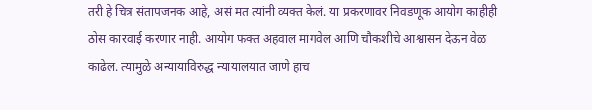तरी हे चित्र संतापजनक आहे, असं मत त्यांनी व्यक्त केलं. या प्रकरणावर निवडणूक आयोग काहीही ठोस कारवाई करणार नाही. आयोग फक्त अहवाल मागवेल आणि चौकशीचे आश्वासन देऊन वेळ काढेल. त्यामुळे अन्यायाविरुद्ध न्यायालयात जाणे हाच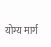योग्य मार्ग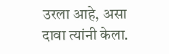उरला आहे, असा दावा त्यांनी केला.